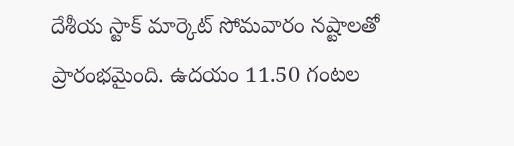దేశీయ స్టాక్ మార్కెట్ సోమవారం నష్టాలతో ప్రారంభమైంది. ఉదయం 11.50 గంటల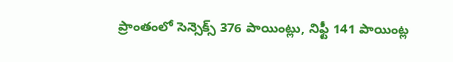ప్రాంతంలో సెన్సెక్స్ 376 పాయింట్లు, నిఫ్టీ 141 పాయింట్ల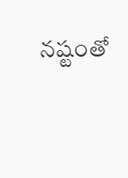నష్టంతో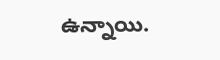ఉన్నాయి.